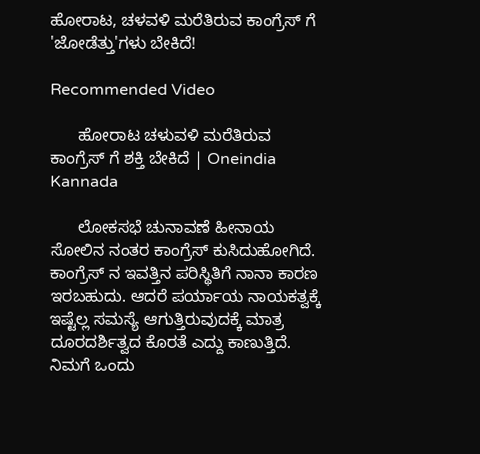ಹೋರಾಟ, ಚಳವಳಿ ಮರೆತಿರುವ ಕಾಂಗ್ರೆಸ್ ಗೆ 'ಜೋಡೆತ್ತು'ಗಳು ಬೇಕಿದೆ!

Recommended Video

      ಹೋರಾಟ ಚಳುವಳಿ ಮರೆತಿರುವ ಕಾಂಗ್ರೆಸ್ ಗೆ ಶಕ್ತಿ ಬೇಕಿದೆ | Oneindia Kannada

      ಲೋಕಸಭೆ ಚುನಾವಣೆ ಹೀನಾಯ ಸೋಲಿನ ನಂತರ ಕಾಂಗ್ರೆಸ್ ಕುಸಿದುಹೋಗಿದೆ. ಕಾಂಗ್ರೆಸ್ ನ ಇವತ್ತಿನ ಪರಿಸ್ಥಿತಿಗೆ ನಾನಾ ಕಾರಣ ಇರಬಹುದು. ಆದರೆ ಪರ್ಯಾಯ ನಾಯಕತ್ವಕ್ಕೆ ಇಷ್ಟೆಲ್ಲ ಸಮಸ್ಯೆ ಆಗುತ್ತಿರುವುದಕ್ಕೆ ಮಾತ್ರ ದೂರದರ್ಶಿತ್ವದ ಕೊರತೆ ಎದ್ದು ಕಾಣುತ್ತಿದೆ. ನಿಮಗೆ ಒಂದು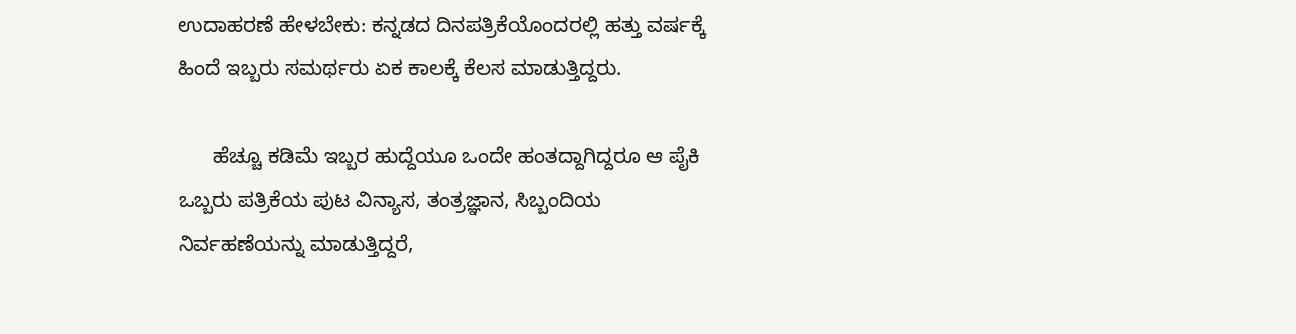ಉದಾಹರಣೆ ಹೇಳಬೇಕು: ಕನ್ನಡದ ದಿನಪತ್ರಿಕೆಯೊಂದರಲ್ಲಿ ಹತ್ತು ವರ್ಷಕ್ಕೆ ಹಿಂದೆ ಇಬ್ಬರು ಸಮರ್ಥರು ಏಕ ಕಾಲಕ್ಕೆ ಕೆಲಸ ಮಾಡುತ್ತಿದ್ದರು.

      ಹೆಚ್ಚೂ ಕಡಿಮೆ ಇಬ್ಬರ ಹುದ್ದೆಯೂ ಒಂದೇ ಹಂತದ್ದಾಗಿದ್ದರೂ ಆ ಪೈಕಿ ಒಬ್ಬರು ಪತ್ರಿಕೆಯ ಪುಟ ವಿನ್ಯಾಸ, ತಂತ್ರಜ್ಞಾನ, ಸಿಬ್ಬಂದಿಯ ನಿರ್ವಹಣೆಯನ್ನು ಮಾಡುತ್ತಿದ್ದರೆ,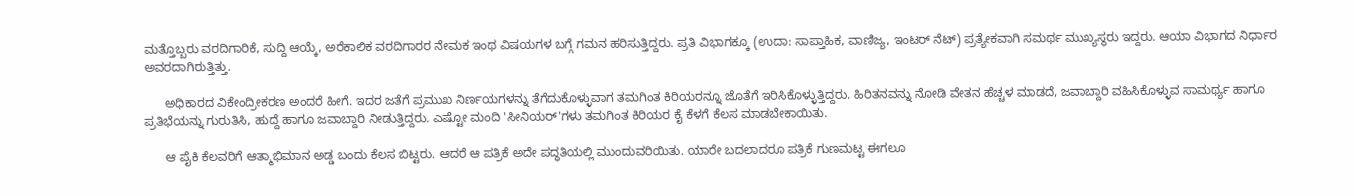ಮತ್ತೊಬ್ಬರು ವರದಿಗಾರಿಕೆ, ಸುದ್ದಿ ಆಯ್ಕೆ, ಅರೆಕಾಲಿಕ ವರದಿಗಾರರ ನೇಮಕ ಇಂಥ ವಿಷಯಗಳ ಬಗ್ಗೆ ಗಮನ ಹರಿಸುತ್ತಿದ್ದರು. ಪ್ರತಿ ವಿಭಾಗಕ್ಕೂ (ಉದಾ: ಸಾಪ್ತಾಹಿಕ, ವಾಣಿಜ್ಯ, ಇಂಟರ್ ನೆಟ್) ಪ್ರತ್ಯೇಕವಾಗಿ ಸಮರ್ಥ ಮುಖ್ಯಸ್ಥರು ಇದ್ದರು. ಆಯಾ ವಿಭಾಗದ ನಿರ್ಧಾರ ಅವರದಾಗಿರುತ್ತಿತ್ತು.

      ಅಧಿಕಾರದ ವಿಕೇಂದ್ರೀಕರಣ ಅಂದರೆ ಹೀಗೆ. ಇದರ ಜತೆಗೆ ಪ್ರಮುಖ ನಿರ್ಣಯಗಳನ್ನು ತೆಗೆದುಕೊಳ್ಳುವಾಗ ತಮಗಿಂತ ಕಿರಿಯರನ್ನೂ ಜೊತೆಗೆ ಇರಿಸಿಕೊಳ್ಳುತ್ತಿದ್ದರು. ಹಿರಿತನವನ್ನು ನೋಡಿ ವೇತನ ಹೆಚ್ಚಳ ಮಾಡದೆ, ಜವಾಬ್ದಾರಿ ವಹಿಸಿಕೊಳ್ಳುವ ಸಾಮರ್ಥ್ಯ ಹಾಗೂ ಪ್ರತಿಭೆಯನ್ನು ಗುರುತಿಸಿ, ಹುದ್ದೆ ಹಾಗೂ ಜವಾಬ್ದಾರಿ ನೀಡುತ್ತಿದ್ದರು. ಎಷ್ಟೋ ಮಂದಿ 'ಸೀನಿಯರ್'ಗಳು ತಮಗಿಂತ ಕಿರಿಯರ ಕೈ ಕೆಳಗೆ ಕೆಲಸ ಮಾಡಬೇಕಾಯಿತು.

      ಆ ಪೈಕಿ ಕೆಲವರಿಗೆ ಆತ್ಮಾಭಿಮಾನ ಅಡ್ಡ ಬಂದು ಕೆಲಸ ಬಿಟ್ಟರು. ಆದರೆ ಆ ಪತ್ರಿಕೆ ಅದೇ ಪದ್ಧತಿಯಲ್ಲಿ ಮುಂದುವರಿಯಿತು. ಯಾರೇ ಬದಲಾದರೂ ಪತ್ರಿಕೆ ಗುಣಮಟ್ಟ ಈಗಲೂ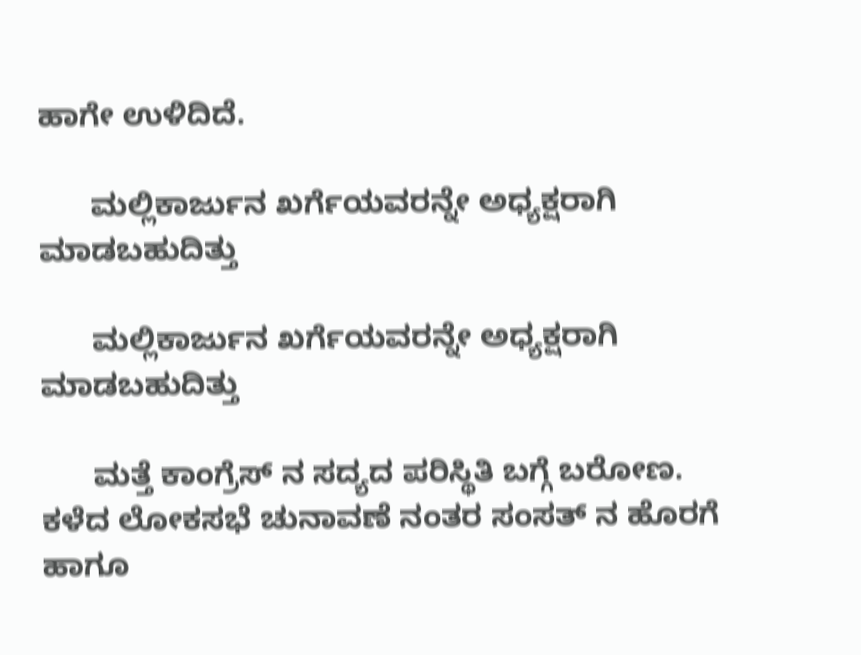ಹಾಗೇ ಉಳಿದಿದೆ.

      ಮಲ್ಲಿಕಾರ್ಜುನ ಖರ್ಗೆಯವರನ್ನೇ ಅಧ್ಯಕ್ಷರಾಗಿ ಮಾಡಬಹುದಿತ್ತು

      ಮಲ್ಲಿಕಾರ್ಜುನ ಖರ್ಗೆಯವರನ್ನೇ ಅಧ್ಯಕ್ಷರಾಗಿ ಮಾಡಬಹುದಿತ್ತು

      ಮತ್ತೆ ಕಾಂಗ್ರೆಸ್ ನ ಸದ್ಯದ ಪರಿಸ್ಥಿತಿ ಬಗ್ಗೆ ಬರೋಣ. ಕಳೆದ ಲೋಕಸಭೆ ಚುನಾವಣೆ ನಂತರ ಸಂಸತ್ ನ ಹೊರಗೆ ಹಾಗೂ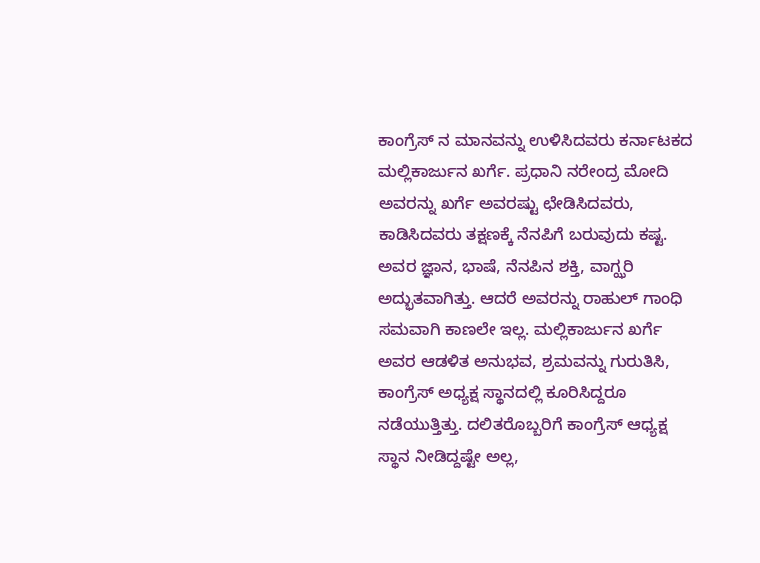ಕಾಂಗ್ರೆಸ್ ನ ಮಾನವನ್ನು ಉಳಿಸಿದವರು ಕರ್ನಾಟಕದ ಮಲ್ಲಿಕಾರ್ಜುನ ಖರ್ಗೆ. ಪ್ರಧಾನಿ ನರೇಂದ್ರ ಮೋದಿ ಅವರನ್ನು ಖರ್ಗೆ ಅವರಷ್ಟು ಛೇಡಿಸಿದವರು, ಕಾಡಿಸಿದವರು ತಕ್ಷಣಕ್ಕೆ ನೆನಪಿಗೆ ಬರುವುದು ಕಷ್ಟ. ಅವರ ಜ್ಞಾನ, ಭಾಷೆ, ನೆನಪಿನ ಶಕ್ತಿ, ವಾಗ್ಝರಿ ಅದ್ಭುತವಾಗಿತ್ತು. ಆದರೆ ಅವರನ್ನು ರಾಹುಲ್ ಗಾಂಧಿ ಸಮವಾಗಿ ಕಾಣಲೇ ಇಲ್ಲ. ಮಲ್ಲಿಕಾರ್ಜುನ ಖರ್ಗೆ ಅವರ ಆಡಳಿತ ಅನುಭವ, ಶ್ರಮವನ್ನು ಗುರುತಿಸಿ, ಕಾಂಗ್ರೆಸ್ ಅಧ್ಯಕ್ಷ ಸ್ಥಾನದಲ್ಲಿ ಕೂರಿಸಿದ್ದರೂ ನಡೆಯುತ್ತಿತ್ತು. ದಲಿತರೊಬ್ಬರಿಗೆ ಕಾಂಗ್ರೆಸ್ ಆಧ್ಯಕ್ಷ ಸ್ಥಾನ ನೀಡಿದ್ದಷ್ಟೇ ಅಲ್ಲ,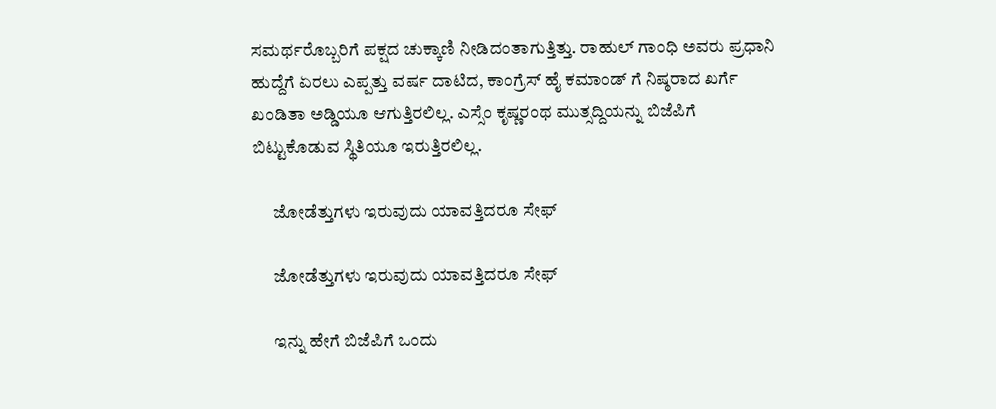ಸಮರ್ಥರೊಬ್ಬರಿಗೆ ಪಕ್ಷದ ಚುಕ್ಕಾಣಿ ನೀಡಿದಂತಾಗುತ್ತಿತ್ತು. ರಾಹುಲ್ ಗಾಂಧಿ ಅವರು ಪ್ರಧಾನಿ ಹುದ್ದೆಗೆ ಏರಲು ಎಪ್ಪತ್ತು ವರ್ಷ ದಾಟಿದ, ಕಾಂಗ್ರೆಸ್ ಹೈ ಕಮಾಂಡ್ ಗೆ ನಿಷ್ಠರಾದ ಖರ್ಗೆ ಖಂಡಿತಾ ಅಡ್ಡಿಯೂ ಆಗುತ್ತಿರಲಿಲ್ಲ. ಎಸ್ಸೆಂ ಕೃಷ್ಣರಂಥ ಮುತ್ಸದ್ದಿಯನ್ನು ಬಿಜೆಪಿಗೆ ಬಿಟ್ಟುಕೊಡುವ ಸ್ಥಿತಿಯೂ ಇರುತ್ತಿರಲಿಲ್ಲ.

      ಜೋಡೆತ್ತುಗಳು ಇರುವುದು ಯಾವತ್ತಿದರೂ ಸೇಫ್

      ಜೋಡೆತ್ತುಗಳು ಇರುವುದು ಯಾವತ್ತಿದರೂ ಸೇಫ್

      ಇನ್ನು ಹೇಗೆ ಬಿಜೆಪಿಗೆ ಒಂದು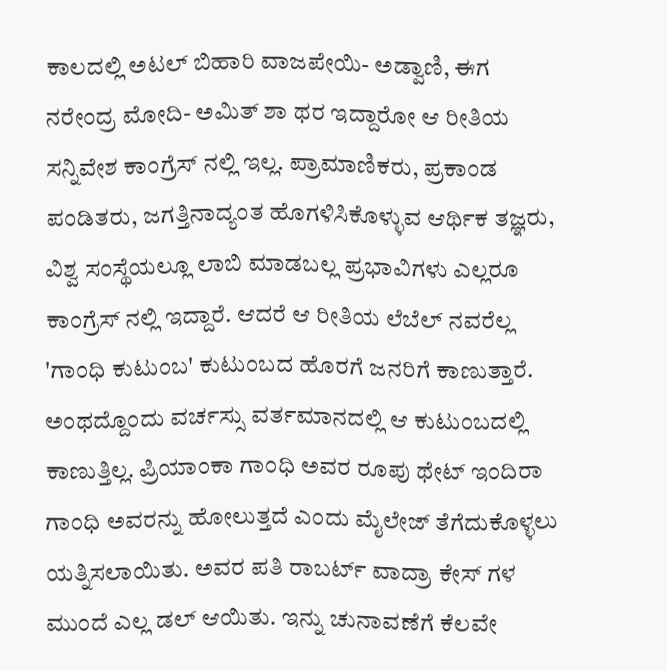ಕಾಲದಲ್ಲಿ ಅಟಲ್ ಬಿಹಾರಿ ವಾಜಪೇಯಿ- ಅಡ್ವಾಣಿ, ಈಗ ನರೇಂದ್ರ ಮೋದಿ- ಅಮಿತ್ ಶಾ ಥರ ಇದ್ದಾರೋ ಆ ರೀತಿಯ ಸನ್ನಿವೇಶ ಕಾಂಗ್ರೆಸ್ ನಲ್ಲಿ ಇಲ್ಲ. ಪ್ರಾಮಾಣಿಕರು, ಪ್ರಕಾಂಡ ಪಂಡಿತರು, ಜಗತ್ತಿನಾದ್ಯಂತ ಹೊಗಳಿಸಿಕೊಳ್ಳುವ ಆರ್ಥಿಕ ತಜ್ಞರು, ವಿಶ್ವ ಸಂಸ್ಥೆಯಲ್ಲೂ ಲಾಬಿ ಮಾಡಬಲ್ಲ ಪ್ರಭಾವಿಗಳು ಎಲ್ಲರೂ ಕಾಂಗ್ರೆಸ್ ನಲ್ಲಿ ಇದ್ದಾರೆ. ಆದರೆ ಆ ರೀತಿಯ ಲೆಬೆಲ್ ನವರೆಲ್ಲ 'ಗಾಂಧಿ ಕುಟುಂಬ' ಕುಟುಂಬದ ಹೊರಗೆ ಜನರಿಗೆ ಕಾಣುತ್ತಾರೆ. ಅಂಥದ್ದೊಂದು ವರ್ಚಸ್ಸು ವರ್ತಮಾನದಲ್ಲಿ ಆ ಕುಟುಂಬದಲ್ಲಿ ಕಾಣುತ್ತಿಲ್ಲ. ಪ್ರಿಯಾಂಕಾ ಗಾಂಧಿ ಅವರ ರೂಪು ಥೇಟ್ ಇಂದಿರಾ ಗಾಂಧಿ ಅವರನ್ನು ಹೋಲುತ್ತದೆ ಎಂದು ಮೈಲೇಜ್ ತೆಗೆದುಕೊಳ್ಳಲು ಯತ್ನಿಸಲಾಯಿತು. ಅವರ ಪತಿ ರಾಬರ್ಟ್ ವಾದ್ರಾ ಕೇಸ್ ಗಳ ಮುಂದೆ ಎಲ್ಲ ಡಲ್ ಆಯಿತು. ಇನ್ನು ಚುನಾವಣೆಗೆ ಕೆಲವೇ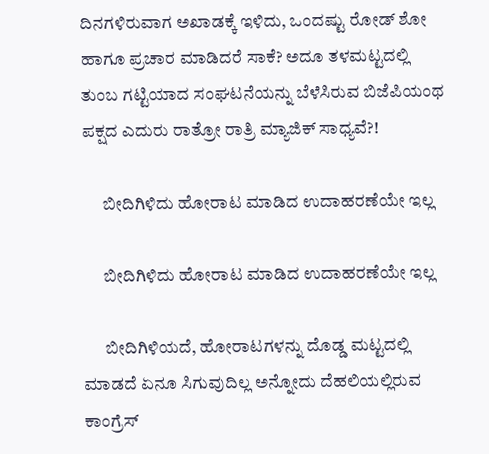ದಿನಗಳಿರುವಾಗ ಅಖಾಡಕ್ಕೆ ಇಳಿದು, ಒಂದಷ್ಟು ರೋಡ್ ಶೋ ಹಾಗೂ ಪ್ರಚಾರ ಮಾಡಿದರೆ ಸಾಕೆ? ಅದೂ ತಳಮಟ್ಟದಲ್ಲಿ ತುಂಬ ಗಟ್ಟಿಯಾದ ಸಂಘಟನೆಯನ್ನು ಬೆಳೆಸಿರುವ ಬಿಜೆಪಿಯಂಥ ಪಕ್ಷದ ಎದುರು ರಾತ್ರೋ ರಾತ್ರಿ ಮ್ಯಾಜಿಕ್ ಸಾಧ್ಯವೆ?!

      ಬೀದಿಗಿಳಿದು ಹೋರಾಟ ಮಾಡಿದ ಉದಾಹರಣೆಯೇ ಇಲ್ಲ

      ಬೀದಿಗಿಳಿದು ಹೋರಾಟ ಮಾಡಿದ ಉದಾಹರಣೆಯೇ ಇಲ್ಲ

      ಬೀದಿಗಿಳಿಯದೆ, ಹೋರಾಟಗಳನ್ನು ದೊಡ್ಡ ಮಟ್ಟದಲ್ಲಿ ಮಾಡದೆ ಏನೂ ಸಿಗುವುದಿಲ್ಲ ಅನ್ನೋದು ದೆಹಲಿಯಲ್ಲಿರುವ ಕಾಂಗ್ರೆಸ್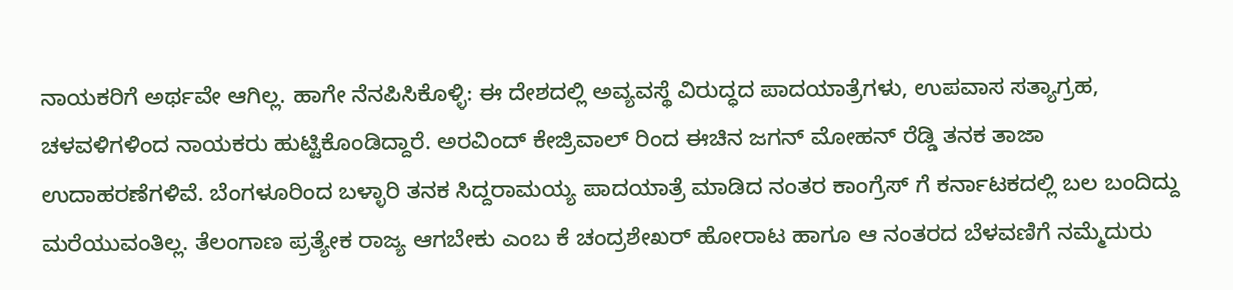ನಾಯಕರಿಗೆ ಅರ್ಥವೇ ಆಗಿಲ್ಲ. ಹಾಗೇ ನೆನಪಿಸಿಕೊಳ್ಳಿ: ಈ ದೇಶದಲ್ಲಿ ಅವ್ಯವಸ್ಥೆ ವಿರುದ್ಧದ ಪಾದಯಾತ್ರೆಗಳು, ಉಪವಾಸ ಸತ್ಯಾಗ್ರಹ, ಚಳವಳಿಗಳಿಂದ ನಾಯಕರು ಹುಟ್ಟಿಕೊಂಡಿದ್ದಾರೆ. ಅರವಿಂದ್ ಕೇಜ್ರಿವಾಲ್ ರಿಂದ ಈಚಿನ ಜಗನ್ ಮೋಹನ್ ರೆಡ್ಡಿ ತನಕ ತಾಜಾ ಉದಾಹರಣೆಗಳಿವೆ. ಬೆಂಗಳೂರಿಂದ ಬಳ್ಳಾರಿ ತನಕ ಸಿದ್ದರಾಮಯ್ಯ ಪಾದಯಾತ್ರೆ ಮಾಡಿದ ನಂತರ ಕಾಂಗ್ರೆಸ್ ಗೆ ಕರ್ನಾಟಕದಲ್ಲಿ ಬಲ ಬಂದಿದ್ದು ಮರೆಯುವಂತಿಲ್ಲ. ತೆಲಂಗಾಣ ಪ್ರತ್ಯೇಕ ರಾಜ್ಯ ಆಗಬೇಕು ಎಂಬ ಕೆ ಚಂದ್ರಶೇಖರ್ ಹೋರಾಟ ಹಾಗೂ ಆ ನಂತರದ ಬೆಳವಣಿಗೆ ನಮ್ಮೆದುರು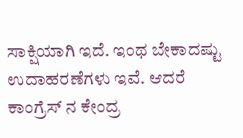ಸಾಕ್ಷಿಯಾಗಿ ಇದೆ. ಇಂಥ ಬೇಕಾದಷ್ಟು ಉದಾಹರಣೆಗಳು ಇವೆ. ಆದರೆ ಕಾಂಗ್ರೆಸ್ ನ ಕೇಂದ್ರ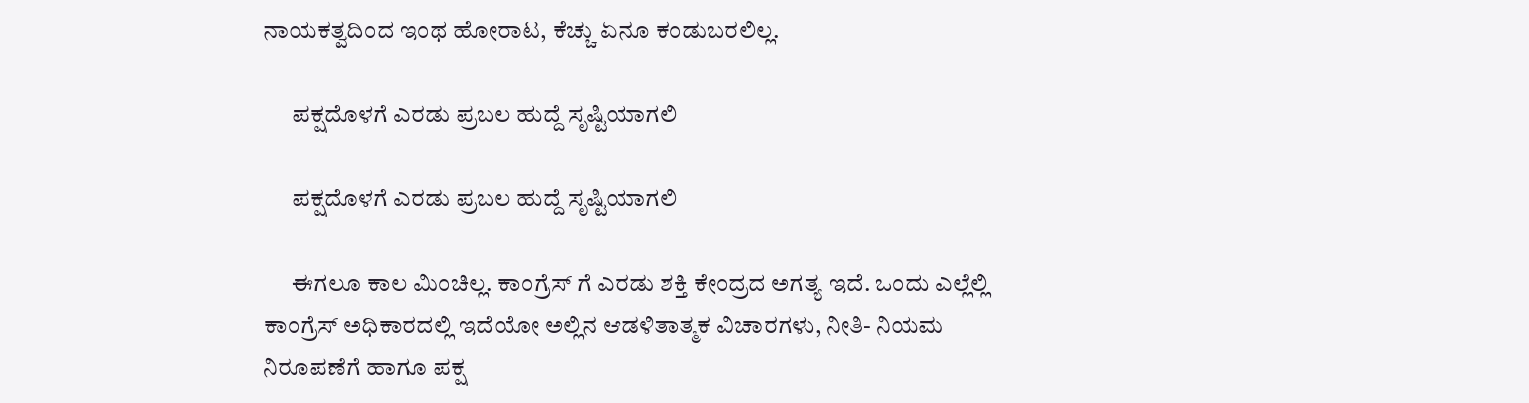ನಾಯಕತ್ವದಿಂದ ಇಂಥ ಹೋರಾಟ, ಕೆಚ್ಚು ಏನೂ ಕಂಡುಬರಲಿಲ್ಲ.

      ಪಕ್ಷದೊಳಗೆ ಎರಡು ಪ್ರಬಲ ಹುದ್ದೆ ಸೃಷ್ಟಿಯಾಗಲಿ

      ಪಕ್ಷದೊಳಗೆ ಎರಡು ಪ್ರಬಲ ಹುದ್ದೆ ಸೃಷ್ಟಿಯಾಗಲಿ

      ಈಗಲೂ ಕಾಲ ಮಿಂಚಿಲ್ಲ. ಕಾಂಗ್ರೆಸ್ ಗೆ ಎರಡು ಶಕ್ತಿ ಕೇಂದ್ರದ ಅಗತ್ಯ ಇದೆ. ಒಂದು ಎಲ್ಲೆಲ್ಲಿ ಕಾಂಗ್ರೆಸ್ ಅಧಿಕಾರದಲ್ಲಿ ಇದೆಯೋ ಅಲ್ಲಿನ ಆಡಳಿತಾತ್ಮಕ ವಿಚಾರಗಳು, ನೀತಿ- ನಿಯಮ ನಿರೂಪಣೆಗೆ ಹಾಗೂ ಪಕ್ಷ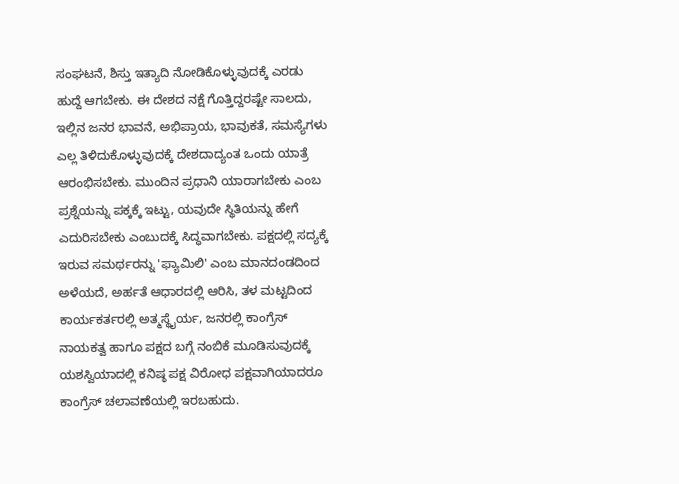ಸಂಘಟನೆ, ಶಿಸ್ತು ಇತ್ಯಾದಿ ನೋಡಿಕೊಳ್ಳುವುದಕ್ಕೆ ಎರಡು ಹುದ್ದೆ ಆಗಬೇಕು. ಈ ದೇಶದ ನಕ್ಷೆ ಗೊತ್ತಿದ್ದರಷ್ಟೇ ಸಾಲದು, ಇಲ್ಲಿನ ಜನರ ಭಾವನೆ, ಅಭಿಪ್ರಾಯ, ಭಾವುಕತೆ, ಸಮಸ್ಯೆಗಳು ಎಲ್ಲ ತಿಳಿದುಕೊಳ್ಳುವುದಕ್ಕೆ ದೇಶದಾದ್ಯಂತ ಒಂದು ಯಾತ್ರೆ ಆರಂಭಿಸಬೇಕು. ಮುಂದಿನ ಪ್ರಧಾನಿ ಯಾರಾಗಬೇಕು ಎಂಬ ಪ್ರಶ್ನೆಯನ್ನು ಪಕ್ಕಕ್ಕೆ ಇಟ್ಟು, ಯವುದೇ ಸ್ಥಿತಿಯನ್ನು ಹೇಗೆ ಎದುರಿಸಬೇಕು ಎಂಬುದಕ್ಕೆ ಸಿದ್ಧವಾಗಬೇಕು. ಪಕ್ಷದಲ್ಲಿ ಸದ್ಯಕ್ಕೆ ಇರುವ ಸಮರ್ಥರನ್ನು 'ಫ್ಯಾಮಿಲಿ' ಎಂಬ ಮಾನದಂಡದಿಂದ ಅಳೆಯದೆ, ಅರ್ಹತೆ ಆಧಾರದಲ್ಲಿ ಆರಿಸಿ, ತಳ ಮಟ್ಟದಿಂದ ಕಾರ್ಯಕರ್ತರಲ್ಲಿ ಅತ್ಮಸ್ಥೈರ್ಯ, ಜನರಲ್ಲಿ ಕಾಂಗ್ರೆಸ್ ನಾಯಕತ್ವ ಹಾಗೂ ಪಕ್ಷದ ಬಗ್ಗೆ ನಂಬಿಕೆ ಮೂಡಿಸುವುದಕ್ಕೆ ಯಶಸ್ವಿಯಾದಲ್ಲಿ ಕನಿಷ್ಠ ಪಕ್ಷ ವಿರೋಧ ಪಕ್ಷವಾಗಿಯಾದರೂ ಕಾಂಗ್ರೆಸ್ ಚಲಾವಣೆಯಲ್ಲಿ ಇರಬಹುದು.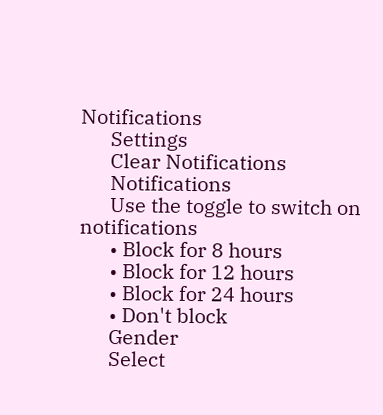Notifications
      Settings
      Clear Notifications
      Notifications
      Use the toggle to switch on notifications
      • Block for 8 hours
      • Block for 12 hours
      • Block for 24 hours
      • Don't block
      Gender
      Select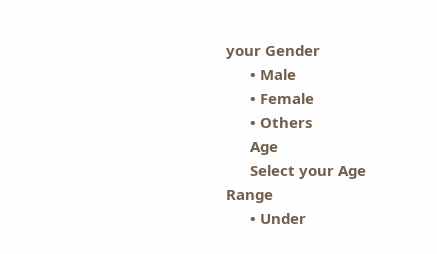your Gender
      • Male
      • Female
      • Others
      Age
      Select your Age Range
      • Under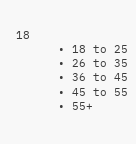18
      • 18 to 25
      • 26 to 35
      • 36 to 45
      • 45 to 55
      • 55+